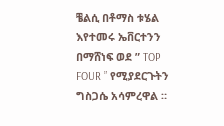ቼልሲ በቶማስ ቱሄል እየተመሩ ኤቨርተንን በማሸነፍ ወደ ” TOP FOUR ” የሚያደርጉትን ግስጋሴ አሳምረዋል ።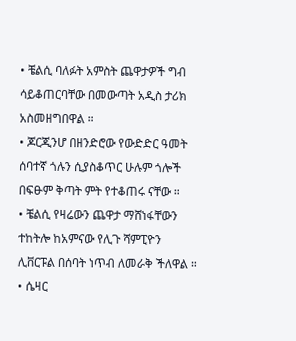• ቼልሲ ባለፉት አምስት ጨዋታዎች ግብ ሳይቆጠርባቸው በመውጣት አዲስ ታሪክ አስመዘግበዋል ።
• ጆርጂንሆ በዘንድሮው የውድድር ዓመት ሰባተኛ ጎሉን ሲያስቆጥር ሁሉም ጎሎች በፍፁም ቅጣት ምት የተቆጠሩ ናቸው ።
• ቼልሲ የዛሬውን ጨዋታ ማሸነፋቸውን ተከትሎ ከአምናው የሊጉ ሻምፒዮን ሊቨርፑል በሰባት ነጥብ ለመራቅ ችለዋል ።
• ሴዛር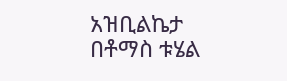አዝቢልኬታ በቶማስ ቱሄል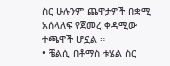ስር ሁሉንም ጨዋታዎች በቋሚ አሰላለፍ የጀመረ ቀዳሚው ተጫዋች ሆኗል ።
• ቼልሲ በቶማስ ቱሄል ስር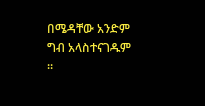በሜዳቸው አንድም ግብ አላስተናገዱም ።